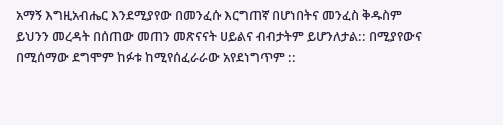አማኝ እግዚአብሔር እንደሚያየው በመንፈሱ እርግጠኛ በሆነበትና መንፈስ ቅዱስም ይህንን መረዳት በሰጠው መጠን መጽናናት ሀይልና ብብታትም ይሆንለታል:: በሚያየውና በሚሰማው ደግሞም ከፉቱ ከሚየሰፈራራው አየደነግጥም ::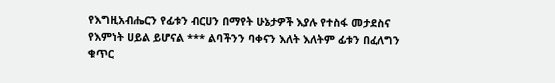የእግዚአብሔርን የፊቱን ብርሀን በማየት ሁኔታዎች እያሉ የተስፋ መታደስና የእምነት ሀይል ይሆናል *** ልባችንን ባቀናን እለት እለትም ፊቱን በፈለግን ቁጥር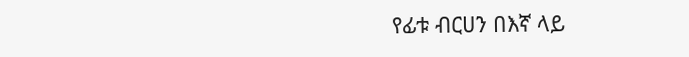የፊቱ ብርሀን በእኛ ላይ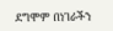ደግሞም በነገራችን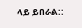ላይ ይበራል::